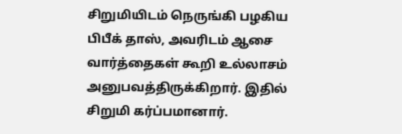சிறுமியிடம் நெருங்கி பழகிய பிபீக் தாஸ், அவரிடம் ஆசை வார்த்தைகள் கூறி உல்லாசம் அனுபவத்திருக்கிறார். இதில் சிறுமி கர்ப்பமானார்.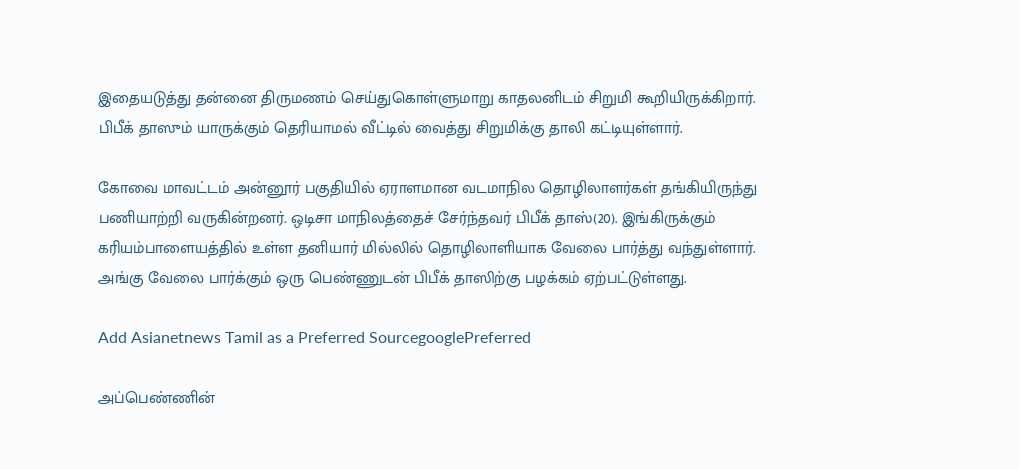இதையடுத்து தன்னை திருமணம் செய்துகொள்ளுமாறு காதலனிடம் சிறுமி கூறியிருக்கிறார். பிபீக் தாஸும் யாருக்கும் தெரியாமல் வீட்டில் வைத்து சிறுமிக்கு தாலி கட்டியுள்ளார்.

கோவை மாவட்டம் அன்னூர் பகுதியில் ஏராளமான வடமாநில தொழிலாளர்கள் தங்கியிருந்து பணியாற்றி வருகின்றனர். ஒடிசா மாநிலத்தைச் சேர்ந்தவர் பிபீக் தாஸ்(20). இங்கிருக்கும் கரியம்பாளையத்தில் உள்ள தனியார் மில்லில் தொழிலாளியாக வேலை பார்த்து வந்துள்ளார். அங்கு வேலை பார்க்கும் ஒரு பெண்ணுடன் பிபீக் தாஸிற்கு பழக்கம் ஏற்பட்டுள்ளது.

Add Asianetnews Tamil as a Preferred SourcegooglePreferred

அப்பெண்ணின்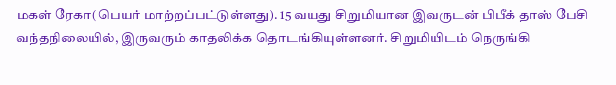மகள் ரேகா(பெயர் மாற்றப்பட்டுள்ளது). 15 வயது சிறுமியான இவருடன் பிபீக் தாஸ் பேசி வந்தநிலையில், இருவரும் காதலிக்க தொடங்கியுள்ளனர். சிறுமியிடம் நெருங்கி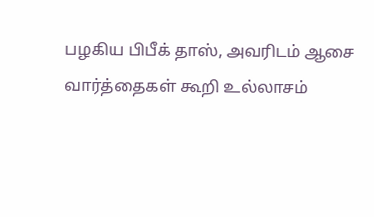பழகிய பிபீக் தாஸ், அவரிடம் ஆசை வார்த்தைகள் கூறி உல்லாசம்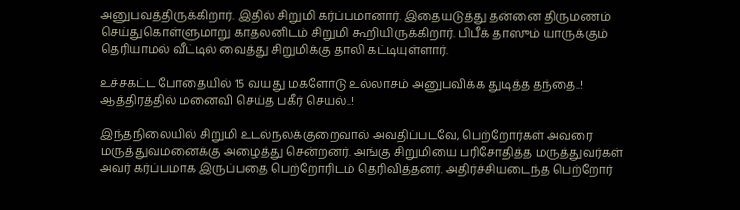அனுபவத்திருக்கிறார். இதில் சிறுமி கர்ப்பமானார். இதையடுத்து தன்னை திருமணம் செய்துகொள்ளுமாறு காதலனிடம் சிறுமி கூறியிருக்கிறார். பிபீக் தாஸும் யாருக்கும் தெரியாமல் வீட்டில் வைத்து சிறுமிக்கு தாலி கட்டியுள்ளார்.

உச்சகட்ட போதையில் 15 வயது மகளோடு உல்லாசம் அனுபவிக்க துடித்த தந்தை..! ஆத்திரத்தில் மனைவி செய்த பகீர் செயல்..!

இந்தநிலையில் சிறுமி உடல்நலக்குறைவால் அவதிப்படவே, பெற்றோர்கள் அவரை மருத்துவமனைக்கு அழைத்து சென்றனர். அங்கு சிறுமியை பரிசோதித்த மருத்துவர்கள் அவர் கர்ப்பமாக இருப்பதை பெற்றோரிடம் தெரிவித்தனர். அதிர்ச்சியடைந்த பெற்றோர்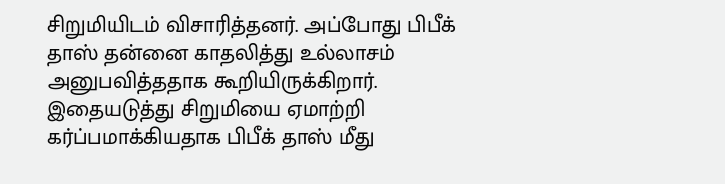சிறுமியிடம் விசாரித்தனர். அப்போது பிபீக் தாஸ் தன்னை காதலித்து உல்லாசம் அனுபவித்ததாக கூறியிருக்கிறார். இதையடுத்து சிறுமியை ஏமாற்றி கர்ப்பமாக்கியதாக பிபீக் தாஸ் மீது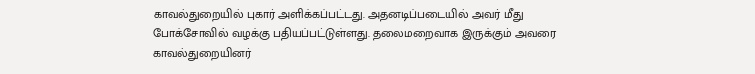காவல்துறையில் புகார் அளிக்கப்பட்டது. அதனடிப்படையில் அவர் மீது போக்சோவில் வழக்கு பதியப்பட்டுள்ளது. தலைமறைவாக இருக்கும் அவரை காவல்துறையினர்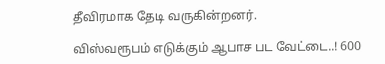தீவிரமாக தேடி வருகின்றனர்.

விஸ்வரூபம் எடுக்கும் ஆபாச பட வேட்டை..! 600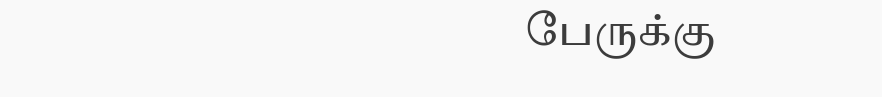பேருக்கு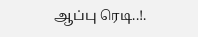ஆப்பு ரெடி..!.